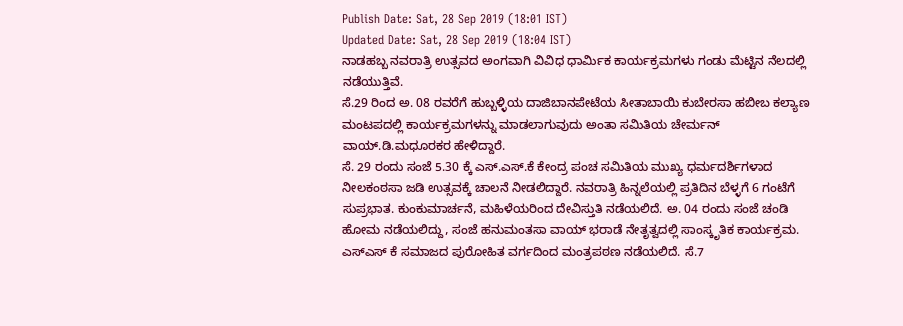Publish Date: Sat, 28 Sep 2019 (18:01 IST)
Updated Date: Sat, 28 Sep 2019 (18:04 IST)
ನಾಡಹಬ್ಬ ನವರಾತ್ರಿ ಉತ್ಸವದ ಅಂಗವಾಗಿ ವಿವಿಧ ಧಾರ್ಮಿಕ ಕಾರ್ಯಕ್ರಮಗಳು ಗಂಡು ಮೆಟ್ಟಿನ ನೆಲದಲ್ಲಿ ನಡೆಯುತ್ತಿವೆ.
ಸೆ.29 ರಿಂದ ಅ. 08 ರವರೆಗೆ ಹುಬ್ಬಳ್ಳಿಯ ದಾಜಿಬಾನಪೇಟೆಯ ಸೀತಾಬಾಯಿ ಕುಬೇರಸಾ ಹಬೀಬ ಕಲ್ಯಾಣ ಮಂಟಪದಲ್ಲಿ ಕಾರ್ಯಕ್ರಮಗಳನ್ನು ಮಾಡಲಾಗುವುದು ಅಂತಾ ಸಮಿತಿಯ ಚೇರ್ಮನ್ ವಾಯ್.ಡಿ.ಮಧೂರಕರ ಹೇಳಿದ್ದಾರೆ.
ಸೆ. 29 ರಂದು ಸಂಜೆ 5.30 ಕ್ಕೆ ಎಸ್.ಎಸ್.ಕೆ ಕೇಂದ್ರ ಪಂಚ ಸಮಿತಿಯ ಮುಖ್ಯ ಧರ್ಮದರ್ಶಿಗಳಾದ ನೀಲಕಂಠಸಾ ಜಡಿ ಉತ್ಸವಕ್ಕೆ ಚಾಲನೆ ನೀಡಲಿದ್ದಾರೆ. ನವರಾತ್ರಿ ಹಿನ್ನಲೆಯಲ್ಲಿ ಪ್ರತಿದಿನ ಬೆಳ್ಳಗೆ 6 ಗಂಟೆಗೆ ಸುಪ್ರಭಾತ. ಕುಂಕುಮಾರ್ಚನೆ, ಮಹಿಳೆಯರಿಂದ ದೇವಿಸ್ತುತಿ ನಡೆಯಲಿದೆ. ಅ. 04 ರಂದು ಸಂಜೆ ಚಂಡಿ ಹೋಮ ನಡೆಯಲಿದ್ದು, ಸಂಜೆ ಹನುಮಂತಸಾ ವಾಯ್ ಭರಾಡೆ ನೇತೃತ್ವದಲ್ಲಿ ಸಾಂಸ್ಕೃತಿಕ ಕಾರ್ಯಕ್ರಮ.
ಎಸ್ಎಸ್ ಕೆ ಸಮಾಜದ ಪುರೋಹಿತ ವರ್ಗದಿಂದ ಮಂತ್ರಪಠಣ ನಡೆಯಲಿದೆ. ಸೆ.7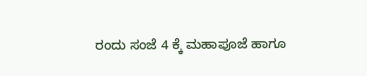ರಂದು ಸಂಜೆ 4 ಕ್ಕೆ ಮಹಾಪೂಜೆ ಹಾಗೂ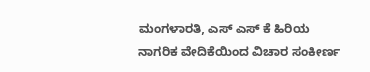ಮಂಗಳಾರತಿ, ಎಸ್ ಎಸ್ ಕೆ ಹಿರಿಯ ನಾಗರಿಕ ವೇದಿಕೆಯಿಂದ ವಿಚಾರ ಸಂಕೀರ್ಣ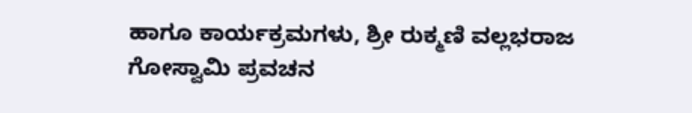ಹಾಗೂ ಕಾರ್ಯಕ್ರಮಗಳು, ಶ್ರೀ ರುಕ್ಮಣಿ ವಲ್ಲಭರಾಜ ಗೋಸ್ವಾಮಿ ಪ್ರವಚನ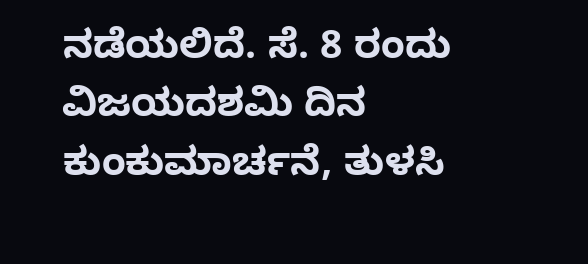ನಡೆಯಲಿದೆ. ಸೆ. 8 ರಂದು ವಿಜಯದಶಮಿ ದಿನ ಕುಂಕುಮಾರ್ಚನೆ, ತುಳಸಿ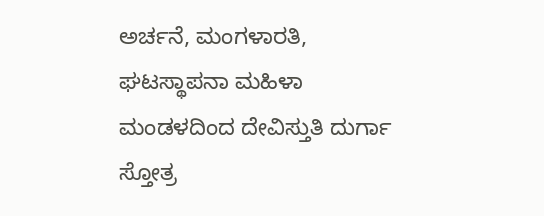ಅರ್ಚನೆ, ಮಂಗಳಾರತಿ, ಘಟಸ್ಥಾಪನಾ ಮಹಿಳಾ ಮಂಡಳದಿಂದ ದೇವಿಸ್ತುತಿ ದುರ್ಗಾ ಸ್ತೋತ್ರ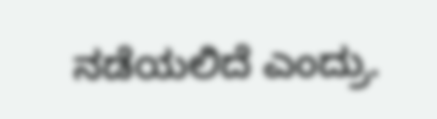ನಡೆಯಲಿದೆ ಎಂದ್ರು.